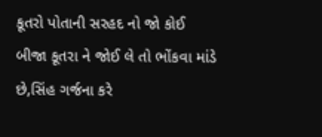કૂતરો પોતાની સરહદ નો જો કોઈ બીજા કૂતરા ને જોઈ લે તો ભોંકવા માંડે છે,સિંહ ગર્જના કરે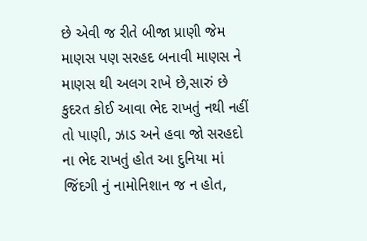છે એવી જ રીતે બીજા પ્રાણી જેમ માણસ પણ સરહદ બનાવી માણસ ને માણસ થી અલગ રાખે છે,સારું છે કુદરત કોઈ આવા ભેદ રાખતું નથી નહીં તો પાણી, ઝાડ અને હવા જો સરહદો ના ભેદ રાખતું હોત આ દુનિયા માં જિંદગી નું નામોનિશાન જ ન હોત,